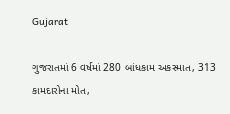Gujarat

ગુજરાતમાં 6 વર્ષમાં 280 બાંધકામ અકસ્માત, 313 કામદારોના મોત,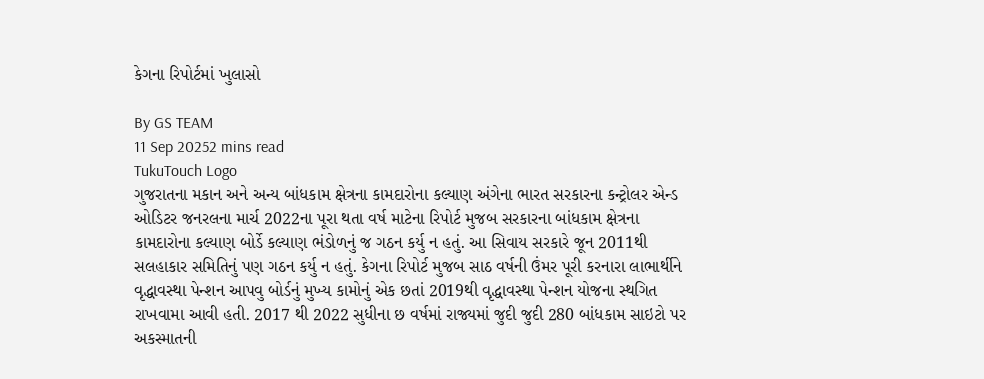કેગના રિપોર્ટમાં ખુલાસો

By GS TEAM
11 Sep 20252 mins read
TukuTouch Logo
ગુજરાતના મકાન અને અન્ય બાંધકામ ક્ષેત્રના કામદારોના કલ્યાણ અંગેના ભારત સરકારના કન્ટ્રોલર એન્ડ ઓડિટર જનરલના માર્ચ 2022ના પૂરા થતા વર્ષ માટેના રિપોર્ટ મુજબ સરકારના બાંધકામ ક્ષેત્રના કામદારોના કલ્યાણ બોર્ડે કલ્યાણ ભંડોળનું જ ગઠન કર્યુ ન હતું. આ સિવાય સરકારે જૂન 2011થી સલહાકાર સમિતિનું પણ ગઠન કર્યુ ન હતું. કેગના રિપોર્ટ મુજબ સાઠ વર્ષની ઉંમર પૂરી કરનારા લાભાર્થીને વૃદ્ધાવસ્થા પેન્શન આપવુ બોર્ડનું મુખ્ય કામોનું એક છતાં 2019થી વૃદ્ધાવસ્થા પેન્શન યોજના સ્થગિત રાખવામા આવી હતી. 2017 થી 2022 સુધીના છ વર્ષમાં રાજ્યમાં જુદી જુદી 280 બાંધકામ સાઇટો પર અકસ્માતની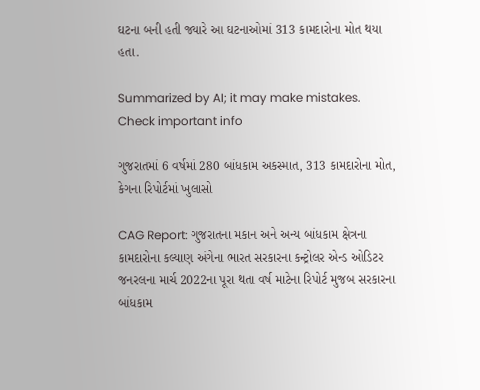ઘટના બની હતી જ્યારે આ ઘટનાઓમાં 313 કામદારોના મોત થયા હતા.

Summarized by AI; it may make mistakes. Check important info

ગુજરાતમાં 6 વર્ષમાં 280 બાંધકામ અકસ્માત, 313 કામદારોના મોત, કેગના રિપોર્ટમાં ખુલાસો

CAG Report: ગુજરાતના મકાન અને અન્ય બાંધકામ ક્ષેત્રના કામદારોના કલ્યાણ અંગેના ભારત સરકારના કન્ટ્રોલર એન્ડ ઓડિટર જનરલના માર્ચ 2022ના પૂરા થતા વર્ષ માટેના રિપોર્ટ મુજબ સરકારના બાંધકામ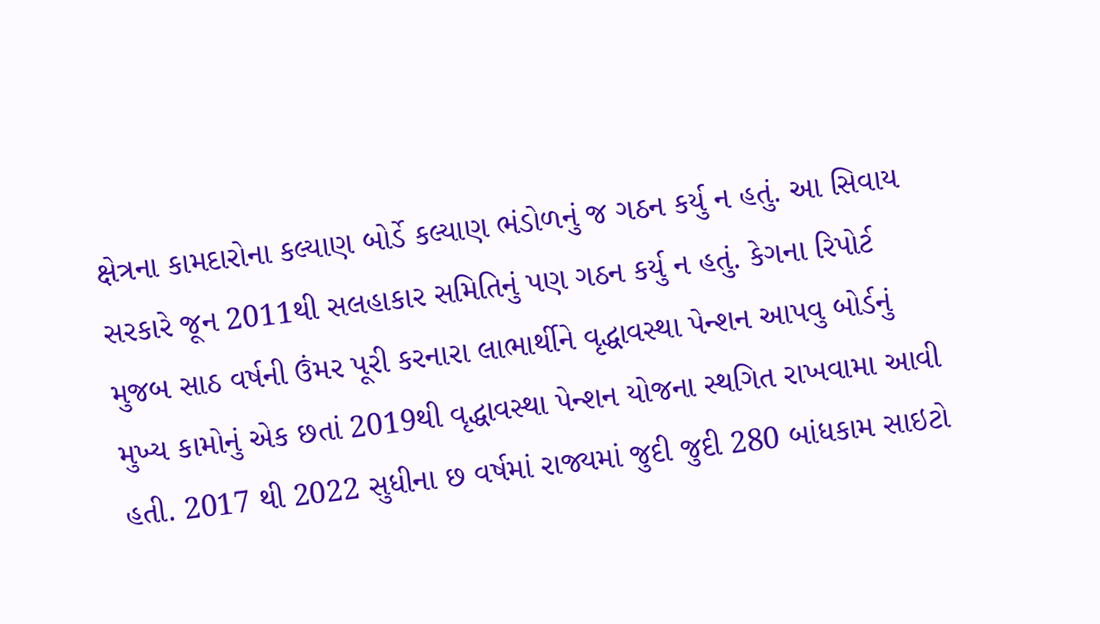ક્ષેત્રના કામદારોના કલ્યાણ બોર્ડે કલ્યાણ ભંડોળનું જ ગઠન કર્યુ ન હતું. આ સિવાય સરકારે જૂન 2011થી સલહાકાર સમિતિનું પણ ગઠન કર્યુ ન હતું. કેગના રિપોર્ટ મુજબ સાઠ વર્ષની ઉંમર પૂરી કરનારા લાભાર્થીને વૃદ્ધાવસ્થા પેન્શન આપવુ બોર્ડનું મુખ્ય કામોનું એક છતાં 2019થી વૃદ્ધાવસ્થા પેન્શન યોજના સ્થગિત રાખવામા આવી હતી. 2017 થી 2022 સુધીના છ વર્ષમાં રાજ્યમાં જુદી જુદી 280 બાંધકામ સાઇટો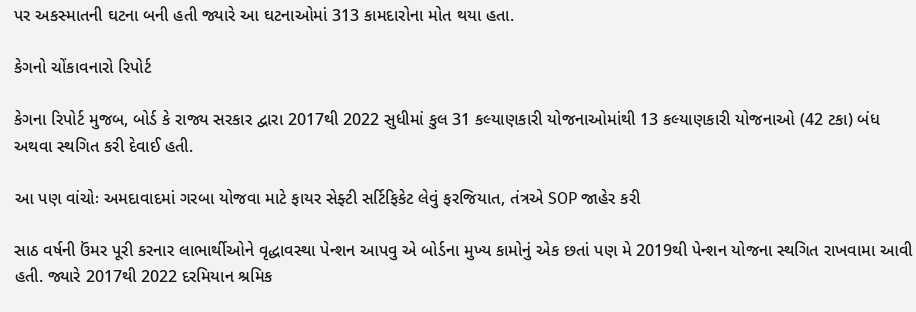પર અકસ્માતની ઘટના બની હતી જ્યારે આ ઘટનાઓમાં 313 કામદારોના મોત થયા હતા.

કેગનો ચોંકાવનારો રિપોર્ટ

કેગના રિપોર્ટ મુજબ, બોર્ડ કે રાજ્ય સરકાર દ્વારા 2017થી 2022 સુધીમાં કુલ 31 કલ્યાણકારી યોજનાઓમાંથી 13 કલ્યાણકારી યોજનાઓ (42 ટકા) બંધ અથવા સ્થગિત કરી દેવાઈ હતી.

આ પણ વાંચોઃ અમદાવાદમાં ગરબા યોજવા માટે ફાયર સેફ્ટી સર્ટિફિકેટ લેવું ફરજિયાત, તંત્રએ SOP જાહેર કરી

સાઠ વર્ષની ઉંમર પૂરી કરનાર લાભાર્થીઓને વૃદ્ધાવસ્થા પેન્શન આપવુ એ બોર્ડના મુખ્ય કામોનું એક છતાં પણ મે 2019થી પેન્શન યોજના સ્થગિત રાખવામા આવી હતી. જ્યારે 2017થી 2022 દરમિયાન શ્રમિક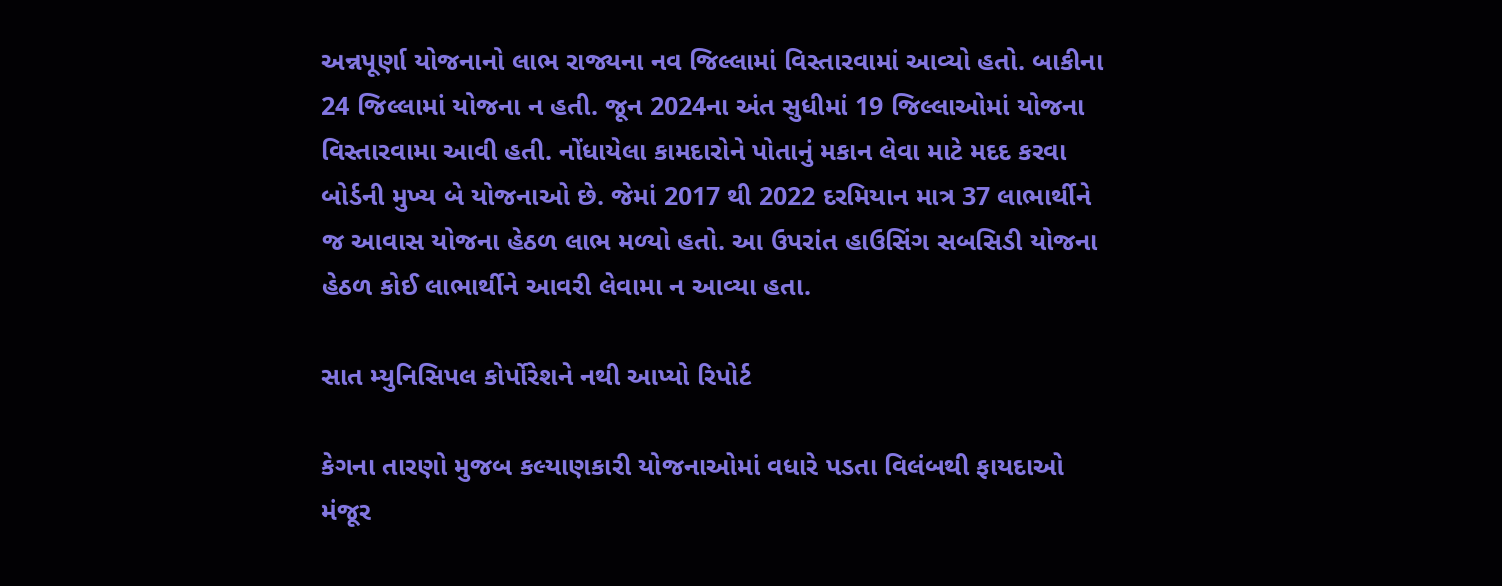અન્નપૂર્ણા યોજનાનો લાભ રાજ્યના નવ જિલ્લામાં વિસ્તારવામાં આવ્યો હતો. બાકીના 24 જિલ્લામાં યોજના ન હતી. જૂન 2024ના અંત સુધીમાં 19 જિલ્લાઓમાં યોજના વિસ્તારવામા આવી હતી. નોંધાયેલા કામદારોને પોતાનું મકાન લેવા માટે મદદ કરવા બોર્ડની મુખ્ય બે યોજનાઓ છે. જેમાં 2017 થી 2022 દરમિયાન માત્ર 37 લાભાર્થીને જ આવાસ યોજના હેઠળ લાભ મળ્યો હતો. આ ઉપરાંત હાઉસિંગ સબસિડી યોજના હેઠળ કોઈ લાભાર્થીને આવરી લેવામા ન આવ્યા હતા.

સાત મ્યુનિસિપલ કોર્પોરેશને નથી આપ્યો રિપોર્ટ

કેગના તારણો મુજબ કલ્યાણકારી યોજનાઓમાં વધારે પડતા વિલંબથી ફાયદાઓ મંજૂર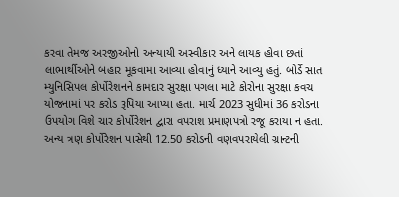કરવા તેમજ અરજીઓનો અન્યાયી અસ્વીકાર અને લાયક હોવા છતાં લાભાર્થીઓને બહાર મૂકવામા આવ્યા હોવાનું ધ્યાને આવ્યુ હતું. બોર્ડે સાત મ્યુનિસિપલ કોર્પોરેશનને કામદાર સુરક્ષા પગલા માટે કોરોના સુરક્ષા કવચ યોજનામાં પર કરોડ રૂપિયા આપ્યા હતા. માર્ચ 2023 સુધીમાં 36 કરોડના ઉપયોગ વિશે ચાર કોર્પોરેશન દ્વારા વપરાશ પ્રમાણપત્રો રજૂ કરાયા ન હતા. અન્ય ત્રણ કોર્પોરેશન પાસેથી 12.50 કરોડની વણવપરાયેલી ગ્રાન્ટની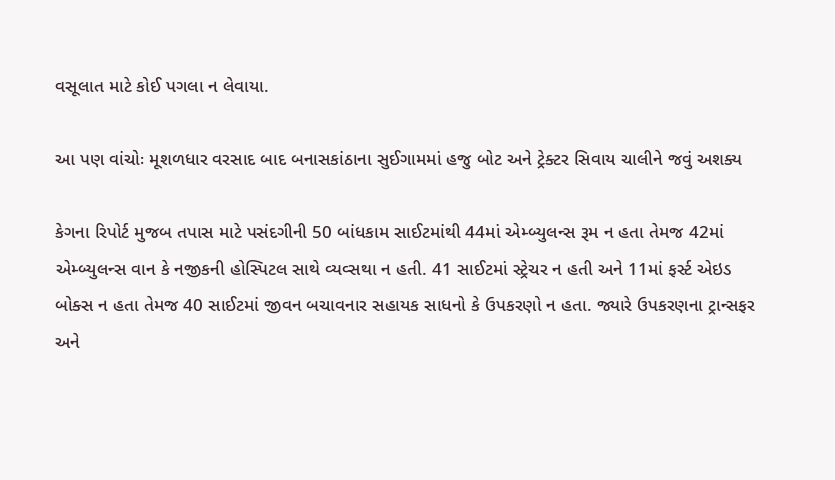વસૂલાત માટે કોઈ પગલા ન લેવાયા.

આ પણ વાંચોઃ મૂશળધાર વરસાદ બાદ બનાસકાંઠાના સુઈગામમાં હજુ બોટ અને ટ્રેક્ટર સિવાય ચાલીને જવું અશક્ય

કેગના રિપોર્ટ મુજબ તપાસ માટે પસંદગીની 50 બાંધકામ સાઈટમાંથી 44માં એમ્બ્યુલન્સ રૂમ ન હતા તેમજ 42માં એમ્બ્યુલન્સ વાન કે નજીકની હોસ્પિટલ સાથે વ્યવ્સથા ન હતી. 41 સાઈટમાં સ્ટ્રેચર ન હતી અને 11માં ફર્સ્ટ એઇડ બોક્સ ન હતા તેમજ 40 સાઈટમાં જીવન બચાવનાર સહાયક સાધનો કે ઉપકરણો ન હતા. જ્યારે ઉપકરણના ટ્રાન્સફર અને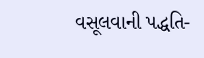વસૂલવાની પદ્ધતિ-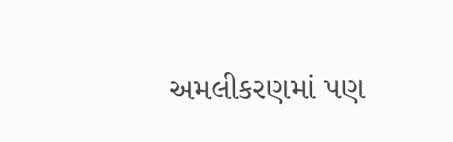અમલીકરણમાં પણ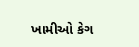ખામીઓ કેગ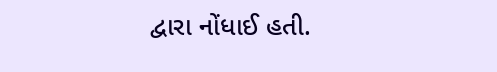દ્વારા નોંધાઈ હતી.